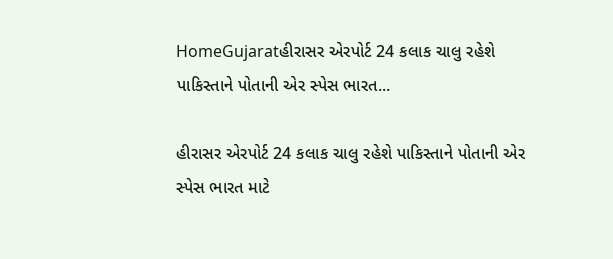HomeGujaratહીરાસર એરપોર્ટ 24 કલાક ચાલુ રહેશે પાકિસ્તાને પોતાની એર સ્પેસ ભારત...

હીરાસર એરપોર્ટ 24 કલાક ચાલુ રહેશે પાકિસ્તાને પોતાની એર સ્પેસ ભારત માટે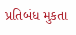પ્રતિબંધ મુકતા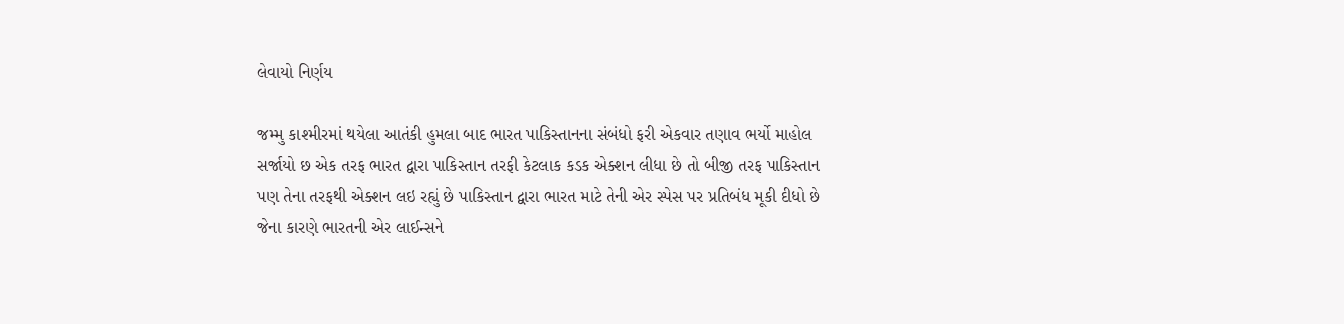લેવાયો નિર્ણય

જમ્મુ કાશ્મીરમાં થયેલા આતંકી હુમલા બાદ ભારત પાકિસ્તાનના સંબંધો ફરી એકવાર તણાવ ભર્યો માહોલ સર્જાયો છ એક તરફ ભારત દ્વારા પાકિસ્તાન તરફી કેટલાક કડક એક્શન લીધા છે તો બીજી તરફ પાકિસ્તાન પણ તેના તરફથી એક્શન લઇ રહ્યું છે પાકિસ્તાન દ્વારા ભારત માટે તેની એર સ્પેસ પર પ્રતિબંધ મૂકી દીધો છે જેના કારણે ભારતની એર લાઈન્સને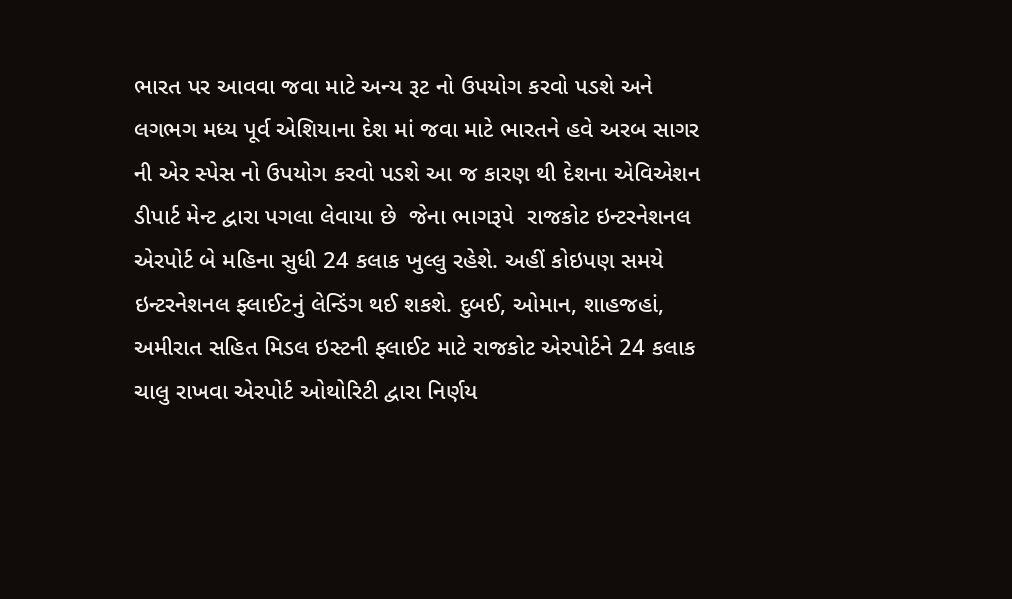ભારત પર આવવા જવા માટે અન્ય રૂટ નો ઉપયોગ કરવો પડશે અને લગભગ મધ્ય પૂર્વ એશિયાના દેશ માં જવા માટે ભારતને હવે અરબ સાગર ની એર સ્પેસ નો ઉપયોગ કરવો પડશે આ જ કારણ થી દેશના એવિએશન ડીપાર્ટ મેન્ટ દ્વારા પગલા લેવાયા છે  જેના ભાગરૂપે  રાજકોટ ઇન્ટરનેશનલ એરપોર્ટ બે મહિના સુધી 24 કલાક ખુલ્લુ રહેશે. અહીં કોઇપણ સમયે ઇન્ટરનેશનલ ફ્લાઈટનું લેન્ડિંગ થઈ શકશે. દુબઈ, ઓમાન, શાહજહાં, અમીરાત સહિત મિડલ ઇસ્ટની ફ્લાઈટ માટે રાજકોટ એરપોર્ટને 24 કલાક ચાલુ રાખવા એરપોર્ટ ઓથોરિટી દ્વારા નિર્ણય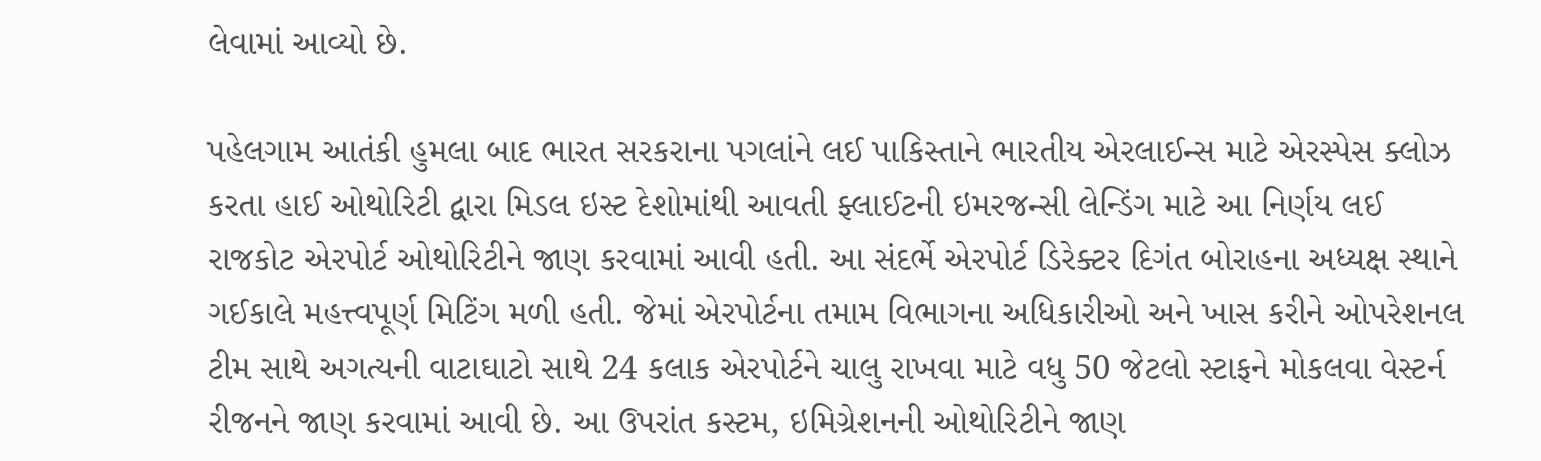લેવામાં આવ્યો છે.

પહેલગામ આતંકી હુમલા બાદ ભારત સરકરાના પગલાંને લઈ પાકિસ્તાને ભારતીય એરલાઈન્સ માટે એરસ્પેસ ક્લોઝ કરતા હાઈ ઓથોરિટી દ્વારા મિડલ ઇસ્ટ દેશોમાંથી આવતી ફ્લાઈટની ઇમરજન્સી લેન્ડિંગ માટે આ નિર્ણય લઈ રાજકોટ એરપોર્ટ ઓથોરિટીને જાણ કરવામાં આવી હતી. આ સંદર્ભે એરપોર્ટ ડિરેક્ટર દિગંત બોરાહના અધ્યક્ષ સ્થાને ગઈકાલે મહત્ત્વપૂર્ણ મિટિંગ મળી હતી. જેમાં એરપોર્ટના તમામ વિભાગના અધિકારીઓ અને ખાસ કરીને ઓપરેશનલ ટીમ સાથે અગત્યની વાટાઘાટો સાથે 24 કલાક એરપોર્ટને ચાલુ રાખવા માટે વધુ 50 જેટલો સ્ટાફને મોકલવા વેસ્ટર્ન રીજનને જાણ કરવામાં આવી છે. આ ઉપરાંત કસ્ટમ, ઇમિગ્રેશનની ઓથોરિટીને જાણ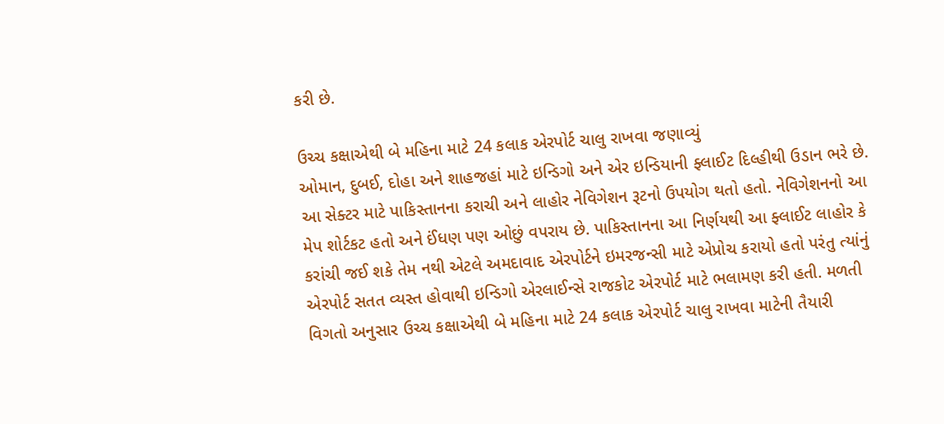કરી છે.

ઉચ્ચ કક્ષાએથી બે મહિના માટે 24 કલાક એરપોર્ટ ચાલુ રાખવા જણાવ્યું
ઓમાન, દુબઈ, દોહા અને શાહજહાં માટે ઇન્ડિગો અને એર ઇન્ડિયાની ફ્લાઈટ દિલ્હીથી ઉડાન ભરે છે. આ સેક્ટર માટે પાકિસ્તાનના કરાચી અને લાહોર નેવિગેશન રૂટનો ઉપયોગ થતો હતો. નેવિગેશનનો આ મેપ શોર્ટકટ હતો અને ઈંધણ પણ ઓછું વપરાય છે. પાકિસ્તાનના આ નિર્ણયથી આ ફ્લાઈટ લાહોર કે કરાંચી જઈ શકે તેમ નથી એટલે અમદાવાદ એરપોર્ટને ઇમરજન્સી માટે એપ્રોચ કરાયો હતો પરંતુ ત્યાંનું એરપોર્ટ સતત વ્યસ્ત હોવાથી ઇન્ડિગો એરલાઈન્સે રાજકોટ એરપોર્ટ માટે ભલામણ કરી હતી. મળતી વિગતો અનુસાર ઉચ્ચ કક્ષાએથી બે મહિના માટે 24 કલાક એરપોર્ટ ચાલુ રાખવા માટેની તૈયારી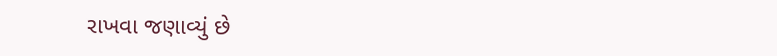રાખવા જણાવ્યું છે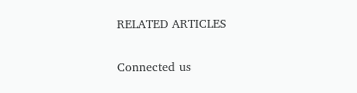RELATED ARTICLES

Connected us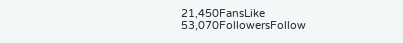21,450FansLike
53,070FollowersFollow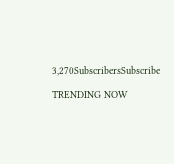3,270SubscribersSubscribe

TRENDING NOW